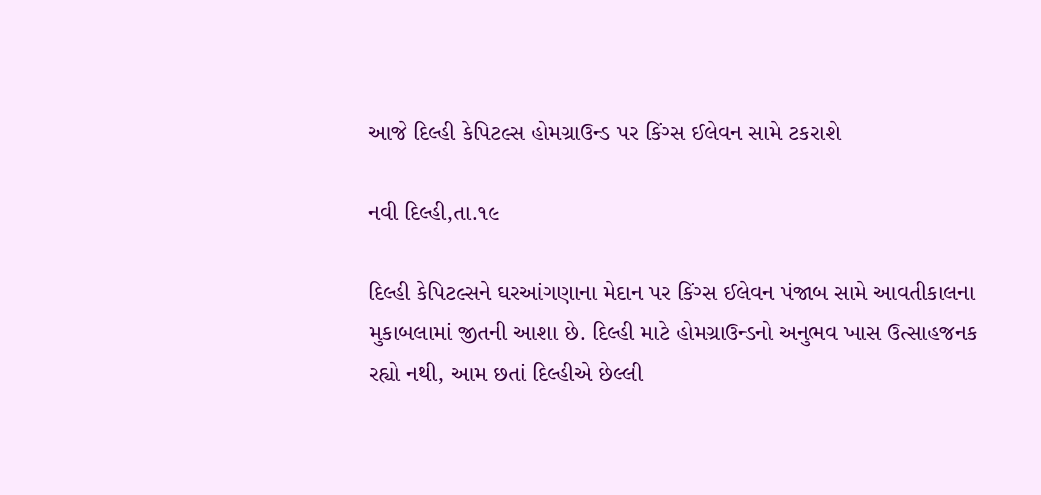આજે દિલ્હી કેપિટલ્સ હોમગ્રાઉન્ડ પર કિંગ્સ ઈલેવન સામે ટકરાશે

નવી દિલ્હી,તા.૧૯

દિલ્હી કેપિટલ્સને ઘરઆંગણાના મેદાન પર કિંગ્સ ઈલેવન પંજાબ સામે આવતીકાલના મુકાબલામાં જીતની આશા છે. દિલ્હી માટે હોમગ્રાઉન્ડનો અનુભવ ખાસ ઉત્સાહજનક રહ્યો નથી, આમ છતાં દિલ્હીએ છેલ્લી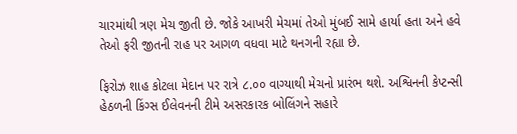ચારમાંથી ત્રણ મેચ જીતી છે. જોકે આખરી મેચમાં તેઓ મુંબઈ સામે હાર્યા હતા અને હવે તેઓ ફરી જીતની રાહ પર આગળ વધવા માટે થનગની રહ્યા છે.

ફિરોઝ શાહ કોટલા મેદાન પર રાત્રે ૮.૦૦ વાગ્યાથી મેચનો પ્રારંભ થશે. અશ્વિનની કેપ્ટન્સી હેઠળની કિંગ્સ ઈલેવનની ટીમે અસરકારક બોલિંગને સહારે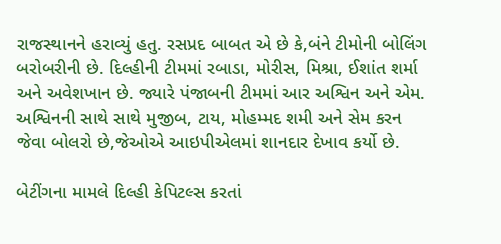રાજસ્થાનને હરાવ્યું હતુ. રસપ્રદ બાબત એ છે કે,બંને ટીમોની બોલિંગ બરોબરીની છે. દિલ્હીની ટીમમાં રબાડા, મોરીસ, મિશ્રા, ઈશાંત શર્મા અને અવેશખાન છે. જ્યારે પંજાબની ટીમમાં આર અશ્વિન અને એમ. અશ્વિનની સાથે સાથે મુજીબ, ટાય, મોહમ્મદ શમી અને સેમ કરન જેવા બોલરો છે,જેઓએ આઇપીએલમાં શાનદાર દેખાવ કર્યો છે.

બેટીંગના મામલે દિલ્હી કેપિટલ્સ કરતાં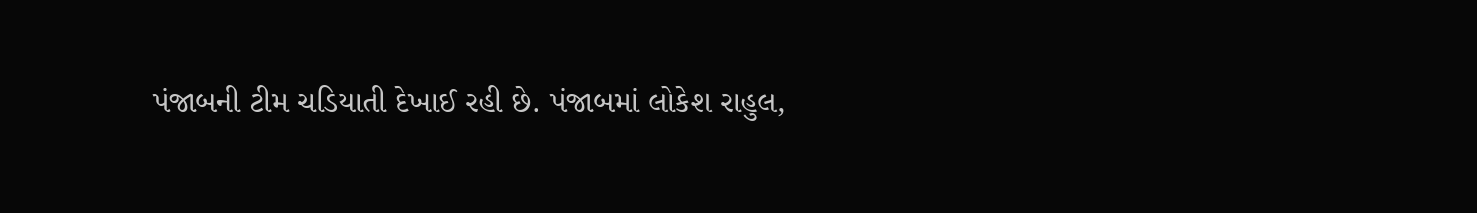પંજાબની ટીમ ચડિયાતી દેખાઈ રહી છે. પંજાબમાં લોકેશ રાહુલ,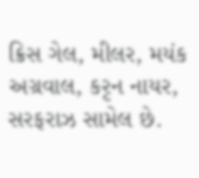ક્રિસ ગેલ, મીલર, મયંક અગ્રવાલ, કરૃન નાયર, સરફરાઝ સામેલ છે.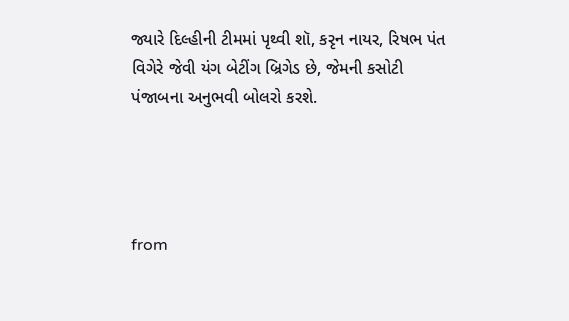જ્યારે દિલ્હીની ટીમમાં પૃથ્વી શૉ, કરૃન નાયર, રિષભ પંત વિગેરે જેવી યંગ બેટીંગ બ્રિગેડ છે, જેમની કસોટી પંજાબના અનુભવી બોલરો કરશે.




from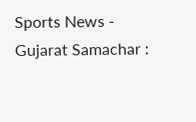Sports News - Gujarat Samachar :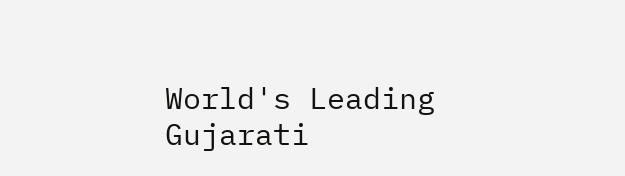World's Leading Gujarati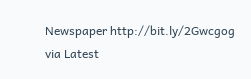Newspaper http://bit.ly/2Gwcgog
via Latest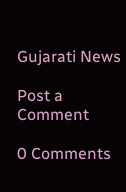Gujarati News

Post a Comment

0 Comments